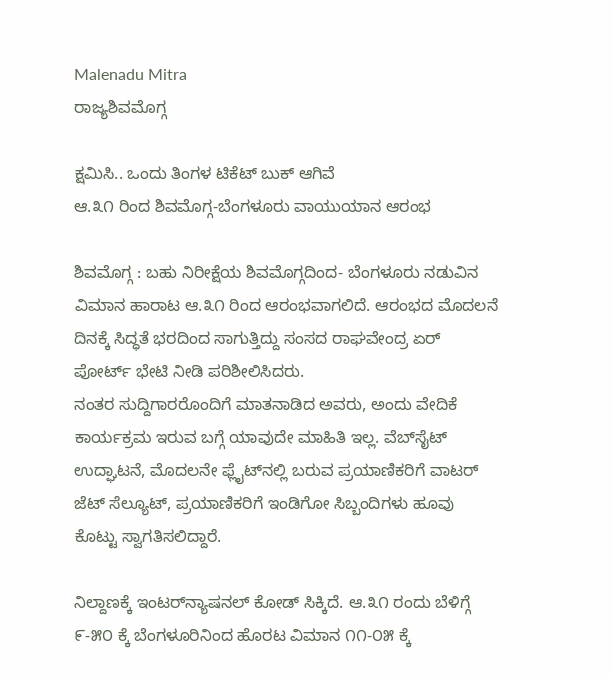Malenadu Mitra
ರಾಜ್ಯಶಿವಮೊಗ್ಗ

ಕ್ಷಮಿಸಿ.. ಒಂದು ತಿಂಗಳ ಟಿಕೆಟ್ ಬುಕ್ ಆಗಿವೆ
ಆ.೩೧ ರಿಂದ ಶಿವಮೊಗ್ಗ-ಬೆಂಗಳೂರು ವಾಯುಯಾನ ಆರಂಭ

ಶಿವಮೊಗ್ಗ : ಬಹು ನಿರೀಕ್ಷೆಯ ಶಿವಮೊಗ್ಗದಿಂದ- ಬೆಂಗಳೂರು ನಡುವಿನ ವಿಮಾನ ಹಾರಾಟ ಆ.೩೧ ರಿಂದ ಆರಂಭವಾಗಲಿದೆ. ಆರಂಭದ ಮೊದಲನೆ ದಿನಕ್ಕೆ ಸಿದ್ಧತೆ ಭರದಿಂದ ಸಾಗುತ್ತಿದ್ದು ಸಂಸದ ರಾಘವೇಂದ್ರ ಏರ್ ಪೋರ್ಟ್ ಭೇಟಿ ನೀಡಿ ಪರಿಶೀಲಿಸಿದರು.
ನಂತರ ಸುದ್ದಿಗಾರರೊಂದಿಗೆ ಮಾತನಾಡಿದ ಅವರು, ಅಂದು ವೇದಿಕೆ ಕಾರ್ಯಕ್ರಮ ಇರುವ ಬಗ್ಗೆ ಯಾವುದೇ ಮಾಹಿತಿ ಇಲ್ಲ. ವೆಬ್‌ಸೈಟ್ ಉದ್ಘಾಟನೆ, ಮೊದಲನೇ ಫ್ಲೈಟ್‌ನಲ್ಲಿ ಬರುವ ಪ್ರಯಾಣಿಕರಿಗೆ ವಾಟರ್ ಜೆಟ್ ಸೆಲ್ಯೂಟ್, ಪ್ರಯಾಣಿಕರಿಗೆ ಇಂಡಿಗೋ ಸಿಬ್ಬಂದಿಗಳು ಹೂವು ಕೊಟ್ಟು ಸ್ವಾಗತಿಸಲಿದ್ದಾರೆ.

ನಿಲ್ದಾಣಕ್ಕೆ ಇಂಟರ್‌ನ್ಯಾಷನಲ್ ಕೋಡ್ ಸಿಕ್ಕಿದೆ. ಆ.೩೧ ರಂದು ಬೆಳಿಗ್ಗೆ ೯-೫೦ ಕ್ಕೆ ಬೆಂಗಳೂರಿನಿಂದ ಹೊರಟ ವಿಮಾನ ೧೧-೦೫ ಕ್ಕೆ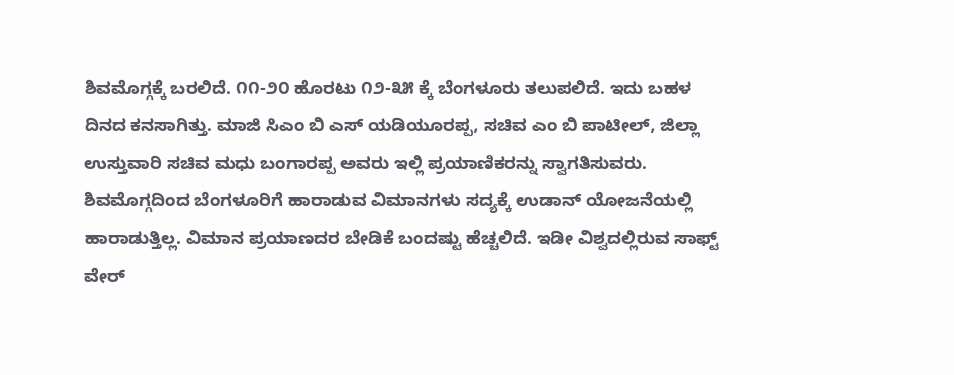ಶಿವಮೊಗ್ಗಕ್ಕೆ ಬರಲಿದೆ. ೧೧-೨೦ ಹೊರಟು ೧೨-೩೫ ಕ್ಕೆ ಬೆಂಗಳೂರು ತಲುಪಲಿದೆ. ಇದು ಬಹಳ ದಿನದ ಕನಸಾಗಿತ್ತು. ಮಾಜಿ ಸಿಎಂ ಬಿ ಎಸ್ ಯಡಿಯೂರಪ್ಪ, ಸಚಿವ ಎಂ ಬಿ ಪಾಟೀಲ್, ಜಿಲ್ಲಾ ಉಸ್ತುವಾರಿ ಸಚಿವ ಮಧು ಬಂಗಾರಪ್ಪ ಅವರು ಇಲ್ಲಿ ಪ್ರಯಾಣಿಕರನ್ನು ಸ್ವಾಗತಿಸುವರು. ಶಿವಮೊಗ್ಗದಿಂದ ಬೆಂಗಳೂರಿಗೆ ಹಾರಾಡುವ ವಿಮಾನಗಳು ಸದ್ಯಕ್ಕೆ ಉಡಾನ್ ಯೋಜನೆಯಲ್ಲಿ ಹಾರಾಡುತ್ತಿಲ್ಲ. ವಿಮಾನ ಪ್ರಯಾಣದರ ಬೇಡಿಕೆ ಬಂದಷ್ಟು ಹೆಚ್ಚಲಿದೆ. ಇಡೀ ವಿಶ್ವದಲ್ಲಿರುವ ಸಾಫ್ಟ್ ವೇರ್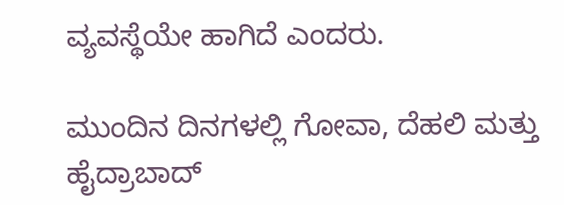ವ್ಯವಸ್ಥೆಯೇ ಹಾಗಿದೆ ಎಂದರು.

ಮುಂದಿನ ದಿನಗಳಲ್ಲಿ ಗೋವಾ, ದೆಹಲಿ ಮತ್ತು ಹೈದ್ರಾಬಾದ್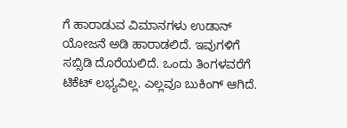ಗೆ ಹಾರಾಡುವ ವಿಮಾನಗಳು ಉಡಾನ್ ಯೋಜನೆ ಅಡಿ ಹಾರಾಡಲಿದೆ. ಇವುಗಳಿಗೆ ಸಬ್ಸಿಡಿ ದೊರೆಯಲಿದೆ. ಒಂದು ತಿಂಗಳವರೆಗೆ ಟಿಕೆಟ್ ಲಭ್ಯವಿಲ್ಲ. ಎಲ್ಲವೂ ಬುಕಿಂಗ್ ಆಗಿದೆ.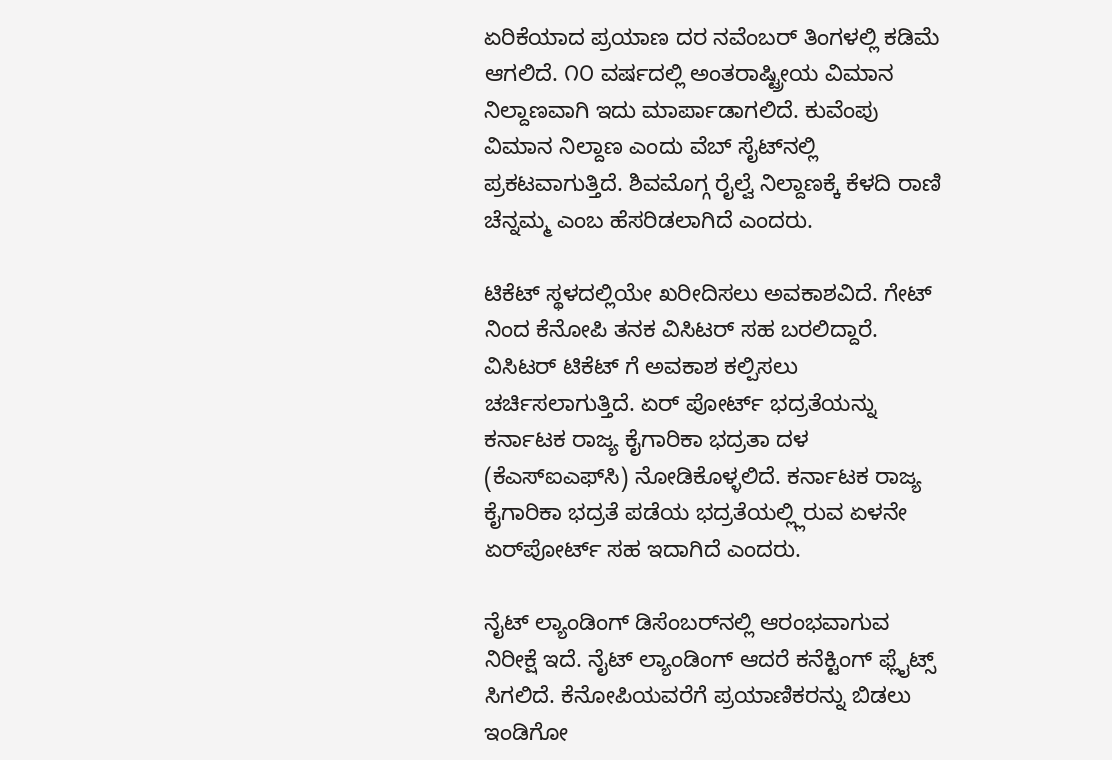ಏರಿಕೆಯಾದ ಪ್ರಯಾಣ ದರ ನವೆಂಬರ್ ತಿಂಗಳಲ್ಲಿ ಕಡಿಮೆ ಆಗಲಿದೆ. ೧೦ ವರ್ಷದಲ್ಲಿ ಅಂತರಾಷ್ಟ್ರೀಯ ವಿಮಾನ ನಿಲ್ದಾಣವಾಗಿ ಇದು ಮಾರ್ಪಾಡಾಗಲಿದೆ. ಕುವೆಂಪು ವಿಮಾನ ನಿಲ್ದಾಣ ಎಂದು ವೆಬ್ ಸೈಟ್‌ನಲ್ಲಿ ಪ್ರಕಟವಾಗುತ್ತಿದೆ. ಶಿವಮೊಗ್ಗ ರೈಲ್ವೆ ನಿಲ್ದಾಣಕ್ಕೆ ಕೆಳದಿ ರಾಣಿ ಚೆನ್ನಮ್ಮ ಎಂಬ ಹೆಸರಿಡಲಾಗಿದೆ ಎಂದರು.

ಟಿಕೆಟ್ ಸ್ಥಳದಲ್ಲಿಯೇ ಖರೀದಿಸಲು ಅವಕಾಶವಿದೆ. ಗೇಟ್ ನಿಂದ ಕೆನೋಪಿ ತನಕ ವಿಸಿಟರ್ ಸಹ ಬರಲಿದ್ದಾರೆ. ವಿಸಿಟರ್ ಟಿಕೆಟ್ ಗೆ ಅವಕಾಶ ಕಲ್ಪಿಸಲು ಚರ್ಚಿಸಲಾಗುತ್ತಿದೆ. ಏರ್ ಪೋರ್ಟ್ ಭದ್ರತೆಯನ್ನು ಕರ್ನಾಟಕ ರಾಜ್ಯ ಕೈಗಾರಿಕಾ ಭದ್ರತಾ ದಳ (ಕೆಎಸ್‌ಐಎಫ್‌ಸಿ) ನೋಡಿಕೊಳ್ಳಲಿದೆ. ಕರ್ನಾಟಕ ರಾಜ್ಯ ಕೈಗಾರಿಕಾ ಭದ್ರತೆ ಪಡೆಯ ಭದ್ರತೆಯಲ್ಲ್ಲಿರುವ ಏಳನೇ ಏರ್‌ಪೋರ್ಟ್ ಸಹ ಇದಾಗಿದೆ ಎಂದರು.

ನೈಟ್ ಲ್ಯಾಂಡಿಂಗ್ ಡಿಸೆಂಬರ್‌ನಲ್ಲಿ ಆರಂಭವಾಗುವ ನಿರೀಕ್ಷೆ ಇದೆ. ನೈಟ್ ಲ್ಯಾಂಡಿಂಗ್ ಆದರೆ ಕನೆಕ್ಟಿಂಗ್ ಫ್ಲೈಟ್ಸ್ ಸಿಗಲಿದೆ. ಕೆನೋಪಿಯವರೆಗೆ ಪ್ರಯಾಣಿಕರನ್ನು ಬಿಡಲು ಇಂಡಿಗೋ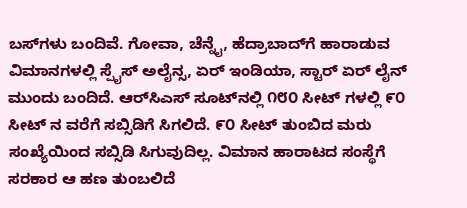ಬಸ್‌ಗಳು ಬಂದಿವೆ. ಗೋವಾ, ಚೆನ್ನೈ, ಹೆದ್ರಾಬಾದ್‌ಗೆ ಹಾರಾಡುವ ವಿಮಾನಗಳಲ್ಲಿ ಸ್ಪೈಸ್ ಅಲೈನ್ಸ, ಏರ್ ಇಂಡಿಯಾ, ಸ್ಟಾರ್ ಏರ್ ಲೈನ್ ಮುಂದು ಬಂದಿದೆ. ಆರ್‌ಸಿಎಸ್ ಸೂಟ್‌ನಲ್ಲಿ ೧೮೦ ಸೀಟ್ ಗಳಲ್ಲಿ ೯೦ ಸೀಟ್ ನ ವರೆಗೆ ಸಬ್ಸಿಡಿಗೆ ಸಿಗಲಿದೆ. ೯೦ ಸೀಟ್ ತುಂಬಿದ ಮರು ಸಂಖ್ಯೆಯಿಂದ ಸಬ್ಸಿಡಿ ಸಿಗುವುದಿಲ್ಲ. ವಿಮಾನ ಹಾರಾಟದ ಸಂಸ್ಥೆಗೆ ಸರಕಾರ ಆ ಹಣ ತುಂಬಲಿದೆ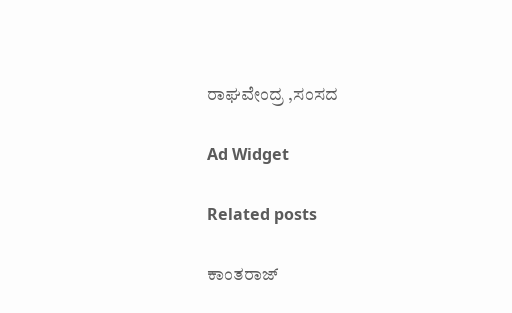ರಾಘವೇಂದ್ರ ,ಸಂಸದ

Ad Widget

Related posts

ಕಾಂತರಾಜ್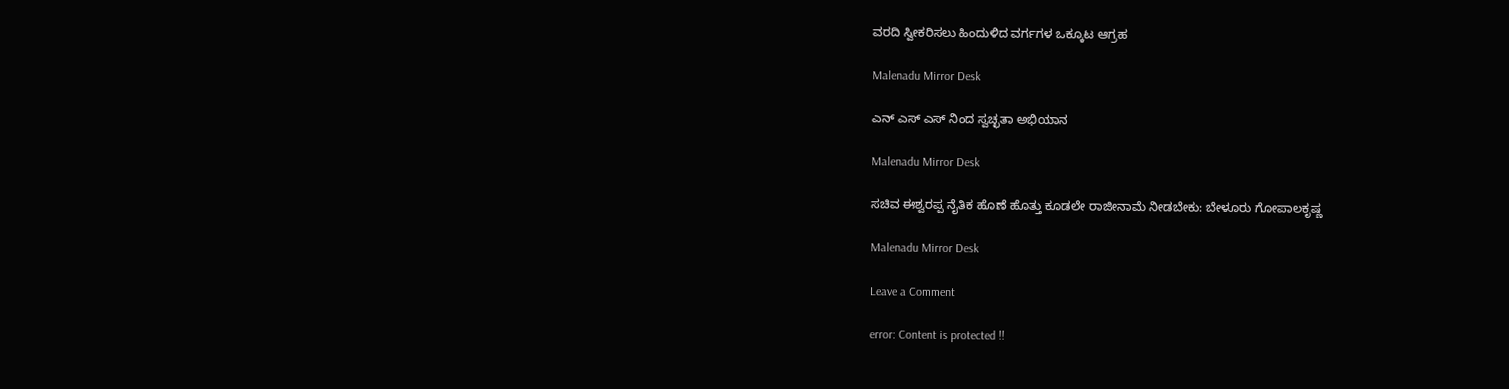ವರದಿ ಸ್ವೀಕರಿಸಲು ಹಿಂದುಳಿದ ವರ್ಗಗಳ ಒಕ್ಕೂಟ ಆಗ್ರಹ

Malenadu Mirror Desk

ಎನ್ ಎಸ್ ಎಸ್‌ ನಿಂದ ಸ್ವಚ್ಛತಾ ಅಭಿಯಾನ

Malenadu Mirror Desk

ಸಚಿವ ಈಶ್ವರಪ್ಪ ನೈತಿಕ ಹೊಣೆ ಹೊತ್ತು ಕೂಡಲೇ ರಾಜೀನಾಮೆ ನೀಡಬೇಕು: ಬೇಳೂರು ಗೋಪಾಲಕೃಷ್ಣ

Malenadu Mirror Desk

Leave a Comment

error: Content is protected !!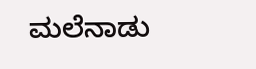ಮಲೆನಾಡು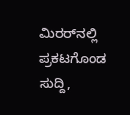ಮಿರರ್‌ನಲ್ಲಿ ಪ್ರಕಟಗೊಂಡ ಸುದ್ದಿ,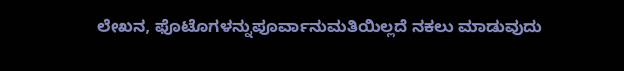ಲೇಖನ, ಫೊಟೊಗಳನ್ನುಪೂರ್ವಾನುಮತಿಯಿಲ್ಲದೆ ನಕಲು ಮಾಡುವುದು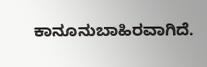ಕಾನೂನುಬಾಹಿರವಾಗಿದೆ.